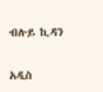ብሉይ ኪዳን

አዲስ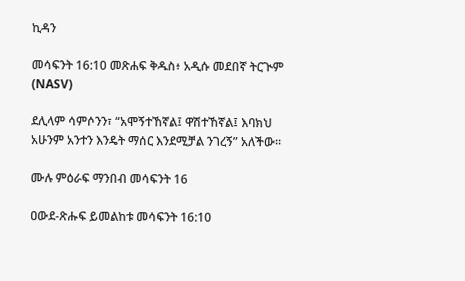ኪዳን

መሳፍንት 16:10 መጽሐፍ ቅዱስ፥ አዲሱ መደበኛ ትርጒም (NASV)

ደሊላም ሳምሶንን፣ “አሞኝተኸኛል፤ ዋሽተኸኛል፤ እባክህ አሁንም አንተን እንዴት ማሰር እንደሚቻል ንገረኝ” አለችው።

ሙሉ ምዕራፍ ማንበብ መሳፍንት 16

ዐውደ-ጽሑፍ ይመልከቱ መሳፍንት 16:10